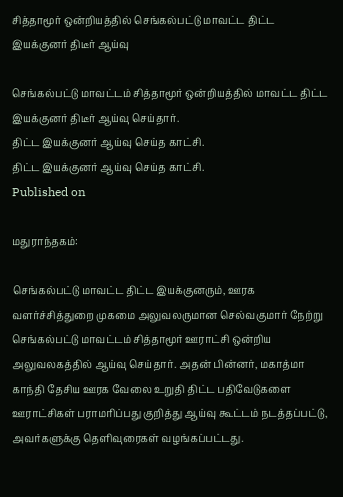சித்தாமூர் ஒன்றியத்தில் செங்கல்பட்டு மாவட்ட திட்ட இயக்குனர் திடீர் ஆய்வு

செங்கல்பட்டு மாவட்டம் சித்தாமூர் ஒன்றியத்தில் மாவட்ட திட்ட இயக்குனர் திடீர் ஆய்வு செய்தார்.
திட்ட இயக்குனர் ஆய்வு செய்த காட்சி.
திட்ட இயக்குனர் ஆய்வு செய்த காட்சி.
Published on

மதுராந்தகம்:

செங்கல்பட்டு மாவட்ட திட்ட இயக்குனரும், ஊரக வளர்ச்சித்துறை முகமை அலுவலருமான செல்வகுமார் நேற்று செங்கல்பட்டு மாவட்டம் சித்தாமூர் ஊராட்சி ஒன்றிய அலுவலகத்தில் ஆய்வு செய்தார். அதன் பின்னர், மகாத்மா காந்தி தேசிய ஊரக வேலை உறுதி திட்ட பதிவேடுகளை ஊராட்சிகள் பராமரிப்பது குறித்து ஆய்வு கூட்டம் நடத்தப்பட்டு, அவர்களுக்கு தெளிவுரைகள் வழங்கப்பட்டது.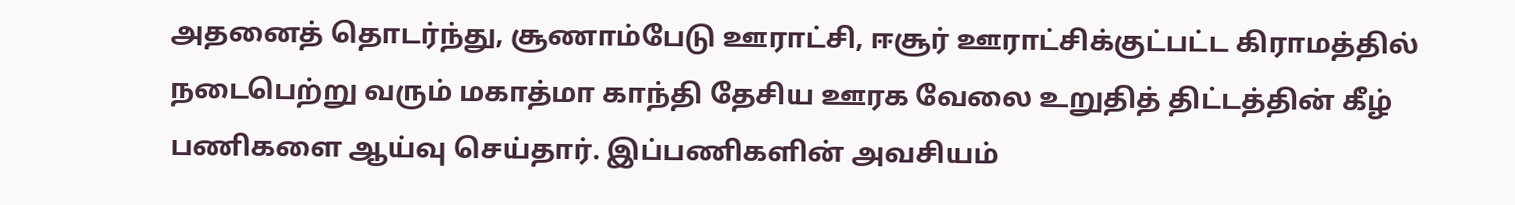அதனைத் தொடர்ந்து, சூணாம்பேடு ஊராட்சி, ஈசூர் ஊராட்சிக்குட்பட்ட கிராமத்தில் நடைபெற்று வரும் மகாத்மா காந்தி தேசிய ஊரக வேலை உறுதித் திட்டத்தின் கீழ் பணிகளை ஆய்வு செய்தார். இப்பணிகளின் அவசியம்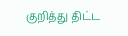குறித்து திட்ட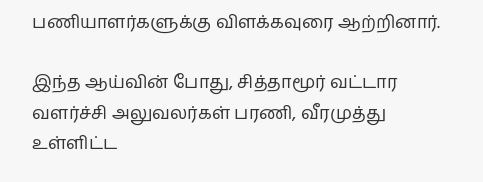பணியாளர்களுக்கு விளக்கவுரை ஆற்றினார்.

இந்த ஆய்வின் போது, சித்தாமூர் வட்டார வளர்ச்சி அலுவலர்கள் பரணி, வீரமுத்து உள்ளிட்ட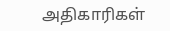அதிகாரிகள்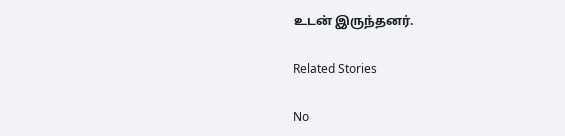உடன் இருந்தனர்.

Related Stories

No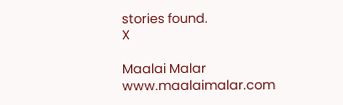stories found.
X

Maalai Malar
www.maalaimalar.com